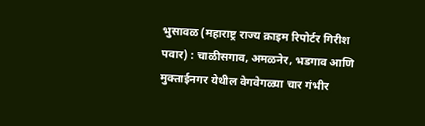भुसावळ (महाराष्ट्र राज्य क्राइम रिपोर्टर गिरीश पवार) : चाळीसगाव, अमळनेर, भडगाव आणि मुक्ताईनगर येथील वेगवेगळ्या चार गंभीर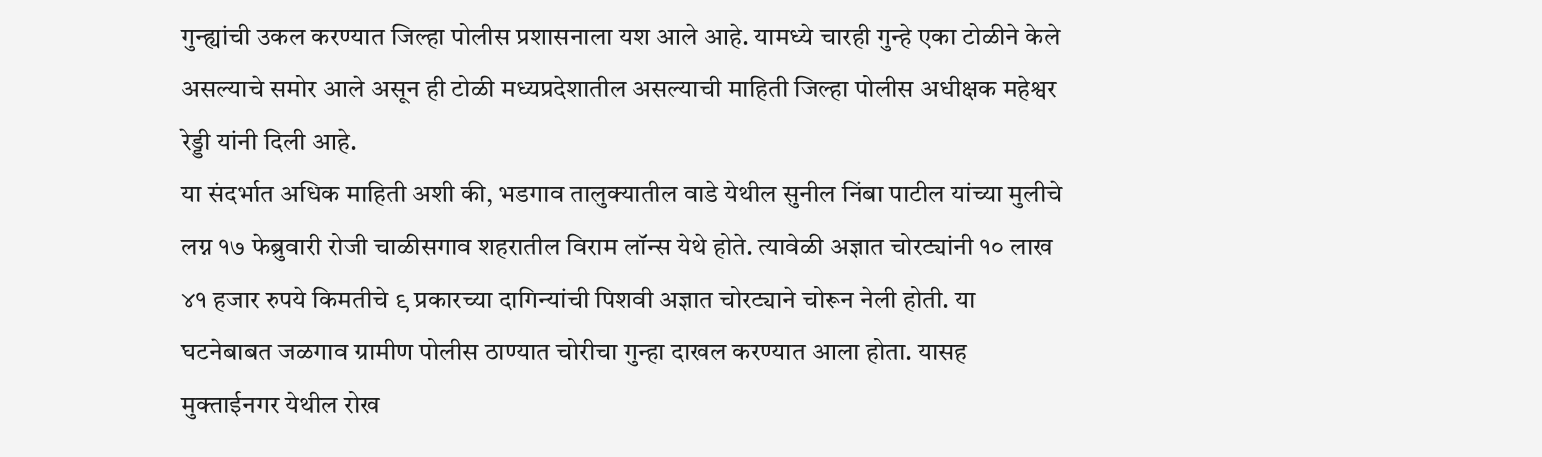गुन्ह्यांची उकल करण्यात जिल्हा पोलीस प्रशासनाला यश आले आहे. यामध्ये चारही गुन्हे एका टोळीने केले असल्याचे समोर आले असून ही टोळी मध्यप्रदेशातील असल्याची माहिती जिल्हा पोलीस अधीक्षक महेश्वर रेड्डी यांनी दिली आहे.
या संदर्भात अधिक माहिती अशी की, भडगाव तालुक्यातील वाडे येथील सुनील निंबा पाटील यांच्या मुलीचे लग्न १७ फेब्रुवारी रोजी चाळीसगाव शहरातील विराम लॉन्स येथे होते. त्यावेळी अज्ञात चोरट्यांनी १० लाख ४१ हजार रुपये किमतीचे ९ प्रकारच्या दागिन्यांची पिशवी अज्ञात चोरट्याने चोरून नेली होती. या घटनेबाबत जळगाव ग्रामीण पोलीस ठाण्यात चोरीचा गुन्हा दाखल करण्यात आला होता. यासह मुक्ताईनगर येथील रोख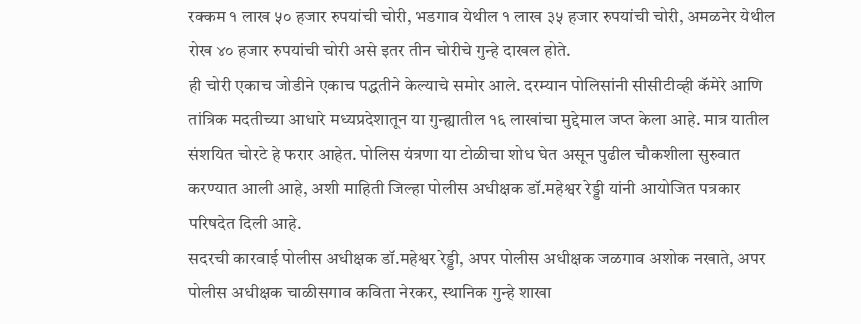रक्कम १ लाख ५० हजार रुपयांची चोरी, भडगाव येथील १ लाख ३५ हजार रुपयांची चोरी, अमळनेर येथील रोख ४० हजार रुपयांची चोरी असे इतर तीन चोरीचे गुन्हे दाखल होते.
ही चोरी एकाच जोडीने एकाच पद्धतीने केल्याचे समोर आले. दरम्यान पोलिसांनी सीसीटीव्ही कॅमेरे आणि तांत्रिक मदतीच्या आधारे मध्यप्रदेशातून या गुन्ह्यातील १६ लाखांचा मुद्देमाल जप्त केला आहे. मात्र यातील संशयित चोरटे हे फरार आहेत. पोलिस यंत्रणा या टोळीचा शोध घेत असून पुढील चौकशीला सुरुवात करण्यात आली आहे, अशी माहिती जिल्हा पोलीस अधीक्षक डॉ.महेश्वर रेड्डी यांनी आयोजित पत्रकार परिषदेत दिली आहे.
सदरची कारवाई पोलीस अधीक्षक डॉ.महेश्वर रेड्डी, अपर पोलीस अधीक्षक जळगाव अशोक नखाते, अपर पोलीस अधीक्षक चाळीसगाव कविता नेरकर, स्थानिक गुन्हे शाखा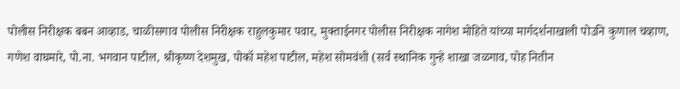पोलीस निरीक्षक बबन आव्हाड, चाळीसगाव पोलीस निरीक्षक राहुलकुमार पवार, मुक्ताईनगर पोलीस निरीक्षक नागेश मोहिते यांच्या मार्गदर्शनाखाली पोउनि कुणाल चव्हाण, गणेश वाघमारे, पो.ना. भगवान पाटील, श्रीकृष्ण देशमुख, पोकॉ महेश पाटील, महेश सोमवंशी (सर्व स्थानिक गुन्हे शाखा जळगाव, पोह नितीन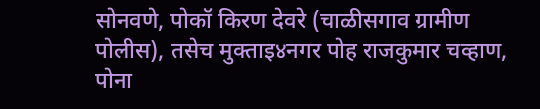सोनवणे, पोकॉ किरण देवरे (चाळीसगाव ग्रामीण पोलीस), तसेच मुक्ताइ४नगर पोह राजकुमार चव्हाण, पोना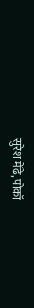सुरेश मेंढे, पोकॉ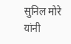सुनिल मोरे यांनी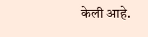केली आहे.